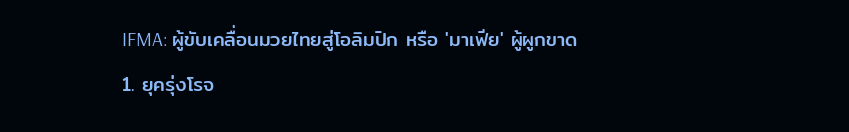IFMA: ผู้ขับเคลื่อนมวยไทยสู่โอลิมปิก หรือ 'มาเฟีย' ผู้ผูกขาด
1. ยุครุ่งโรจ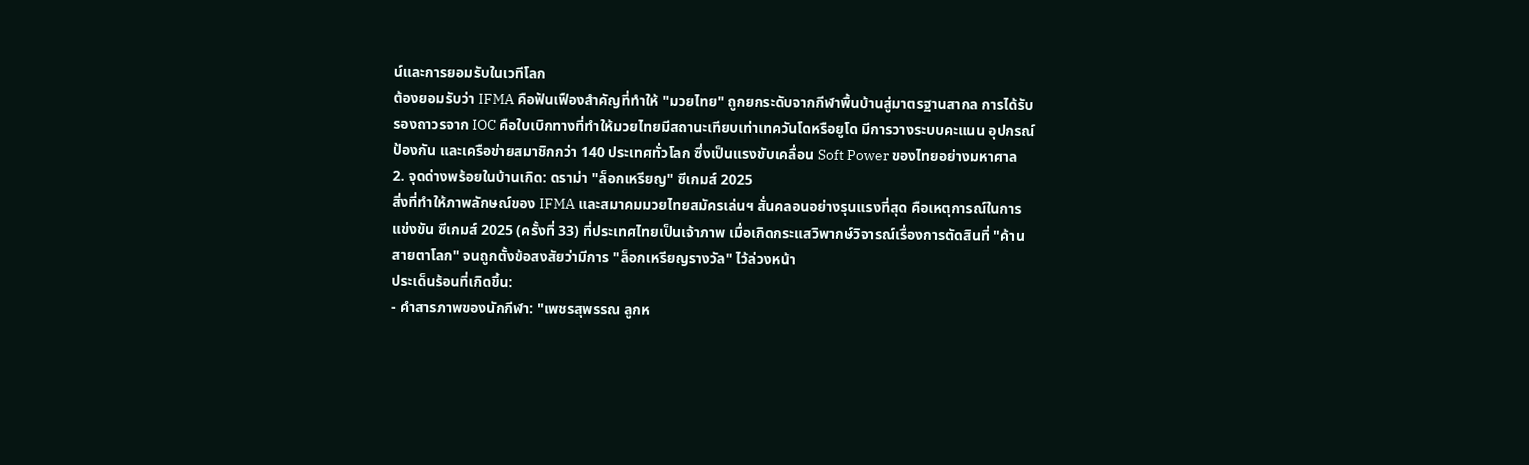น์และการยอมรับในเวทีโลก
ต้องยอมรับว่า IFMA คือฟันเฟืองสำคัญที่ทำให้ "มวยไทย" ถูกยกระดับจากกีฬาพื้นบ้านสู่มาตรฐานสากล การได้รับรองถาวรจาก IOC คือใบเบิกทางที่ทำให้มวยไทยมีสถานะเทียบเท่าเทควันโดหรือยูโด มีการวางระบบคะแนน อุปกรณ์ป้องกัน และเครือข่ายสมาชิกกว่า 140 ประเทศทั่วโลก ซึ่งเป็นแรงขับเคลื่อน Soft Power ของไทยอย่างมหาศาล
2. จุดด่างพร้อยในบ้านเกิด: ดราม่า "ล็อกเหรียญ" ซีเกมส์ 2025
สิ่งที่ทำให้ภาพลักษณ์ของ IFMA และสมาคมมวยไทยสมัครเล่นฯ สั่นคลอนอย่างรุนแรงที่สุด คือเหตุการณ์ในการแข่งขัน ซีเกมส์ 2025 (ครั้งที่ 33) ที่ประเทศไทยเป็นเจ้าภาพ เมื่อเกิดกระแสวิพากษ์วิจารณ์เรื่องการตัดสินที่ "ค้านสายตาโลก" จนถูกตั้งข้อสงสัยว่ามีการ "ล็อกเหรียญรางวัล" ไว้ล่วงหน้า
ประเด็นร้อนที่เกิดขึ้น:
- คำสารภาพของนักกีฬา: "เพชรสุพรรณ ลูกห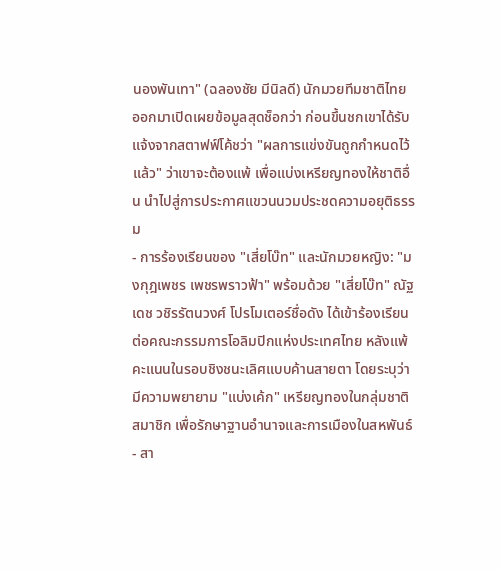นองพันเทา" (ฉลองชัย มีนิลดี) นักมวยทีมชาติไทย ออกมาเปิดเผยข้อมูลสุดช็อกว่า ก่อนขึ้นชกเขาได้รับแจ้งจากสตาฟฟ์โค้ชว่า "ผลการแข่งขันถูกกำหนดไว้แล้ว" ว่าเขาจะต้องแพ้ เพื่อแบ่งเหรียญทองให้ชาติอื่น นำไปสู่การประกาศแขวนนวมประชดความอยุติธรรม
- การร้องเรียนของ "เสี่ยโบ๊ท" และนักมวยหญิง: "มงกุฎเพชร เพชรพราวฟ้า" พร้อมด้วย "เสี่ยโบ๊ท" ณัฐเดช วชิรรัตนวงศ์ โปรโมเตอร์ชื่อดัง ได้เข้าร้องเรียนต่อคณะกรรมการโอลิมปิกแห่งประเทศไทย หลังแพ้คะแนนในรอบชิงชนะเลิศแบบค้านสายตา โดยระบุว่ามีความพยายาม "แบ่งเค้ก" เหรียญทองในกลุ่มชาติสมาชิก เพื่อรักษาฐานอำนาจและการเมืองในสหพันธ์
- สา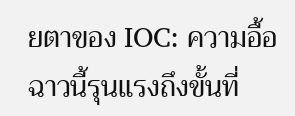ยตาของ IOC: ความอื้อฉาวนี้รุนแรงถึงขั้นที่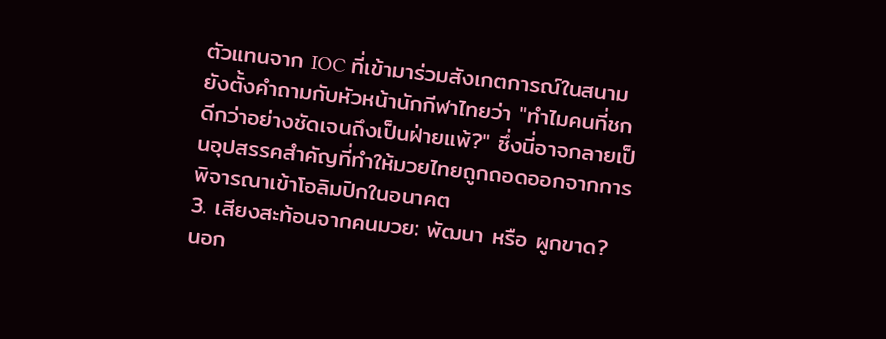ตัวแทนจาก IOC ที่เข้ามาร่วมสังเกตการณ์ในสนาม ยังตั้งคำถามกับหัวหน้านักกีฬาไทยว่า "ทำไมคนที่ชกดีกว่าอย่างชัดเจนถึงเป็นฝ่ายแพ้?" ซึ่งนี่อาจกลายเป็นอุปสรรคสำคัญที่ทำให้มวยไทยถูกถอดออกจากการพิจารณาเข้าโอลิมปิกในอนาคต
3. เสียงสะท้อนจากคนมวย: พัฒนา หรือ ผูกขาด?
นอก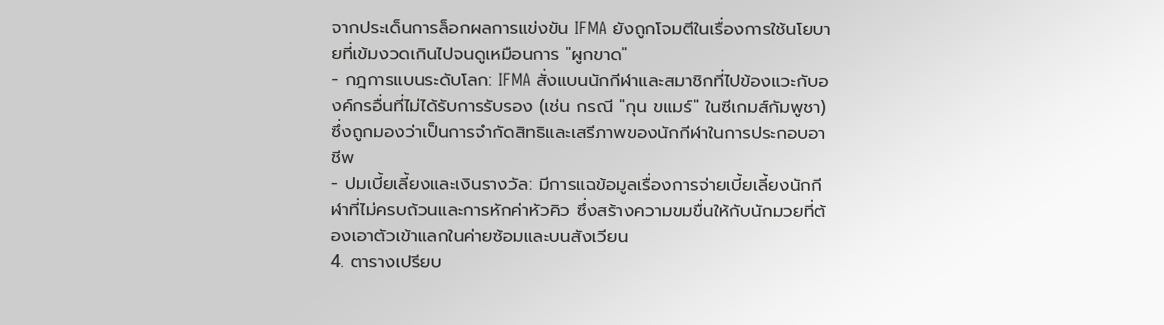จากประเด็นการล็อกผลการแข่งขัน IFMA ยังถูกโจมตีในเรื่องการใช้นโยบายที่เข้มงวดเกินไปจนดูเหมือนการ "ผูกขาด"
- กฎการแบนระดับโลก: IFMA สั่งแบนนักกีฬาและสมาชิกที่ไปข้องแวะกับองค์กรอื่นที่ไม่ได้รับการรับรอง (เช่น กรณี "กุน ขแมร์" ในซีเกมส์กัมพูชา) ซึ่งถูกมองว่าเป็นการจำกัดสิทธิและเสรีภาพของนักกีฬาในการประกอบอาชีพ
- ปมเบี้ยเลี้ยงและเงินรางวัล: มีการแฉข้อมูลเรื่องการจ่ายเบี้ยเลี้ยงนักกีฬาที่ไม่ครบถ้วนและการหักค่าหัวคิว ซึ่งสร้างความขมขื่นให้กับนักมวยที่ต้องเอาตัวเข้าแลกในค่ายซ้อมและบนสังเวียน
4. ตารางเปรียบ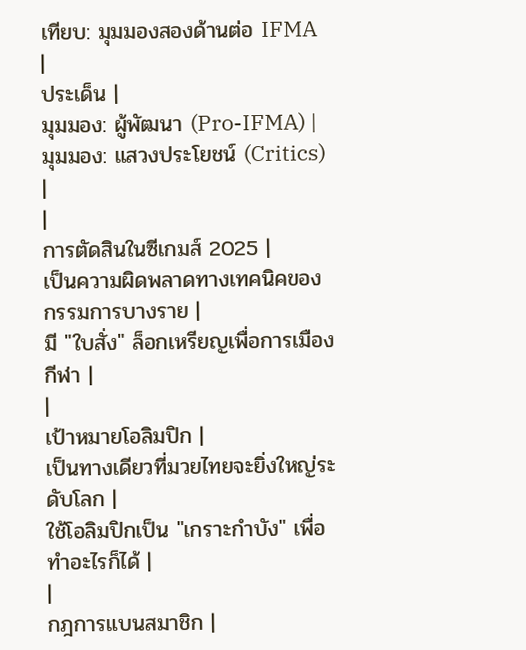เทียบ: มุมมองสองด้านต่อ IFMA
|
ประเด็น |
มุมมอง: ผู้พัฒนา (Pro-IFMA) |
มุมมอง: แสวงประโยชน์ (Critics) |
|
การตัดสินในซีเกมส์ 2025 |
เป็นความผิดพลาดทางเทคนิคของกรรมการบางราย |
มี "ใบสั่ง" ล็อกเหรียญเพื่อการเมืองกีฬา |
|
เป้าหมายโอลิมปิก |
เป็นทางเดียวที่มวยไทยจะยิ่งใหญ่ระดับโลก |
ใช้โอลิมปิกเป็น "เกราะกำบัง" เพื่อทำอะไรก็ได้ |
|
กฎการแบนสมาชิก |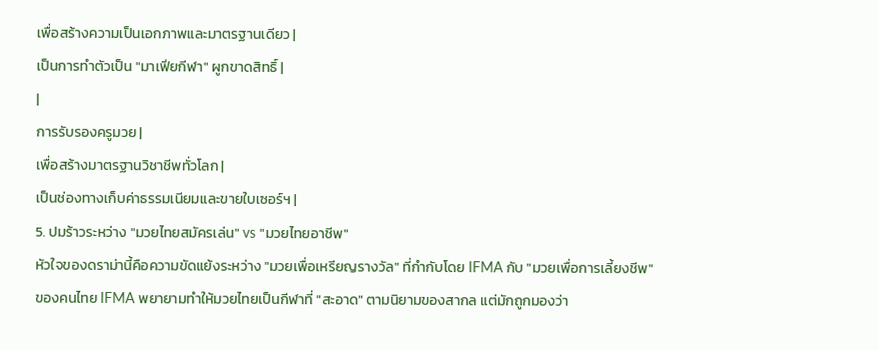เพื่อสร้างความเป็นเอกภาพและมาตรฐานเดียว |
เป็นการทำตัวเป็น "มาเฟียกีฬา" ผูกขาดสิทธิ์ |
|
การรับรองครูมวย |
เพื่อสร้างมาตรฐานวิชาชีพทั่วโลก |
เป็นช่องทางเก็บค่าธรรมเนียมและขายใบเซอร์ฯ |
5. ปมร้าวระหว่าง "มวยไทยสมัครเล่น" vs "มวยไทยอาชีพ"
หัวใจของดราม่านี้คือความขัดแย้งระหว่าง "มวยเพื่อเหรียญรางวัล" ที่กำกับโดย IFMA กับ "มวยเพื่อการเลี้ยงชีพ" ของคนไทย IFMA พยายามทำให้มวยไทยเป็นกีฬาที่ "สะอาด" ตามนิยามของสากล แต่มักถูกมองว่า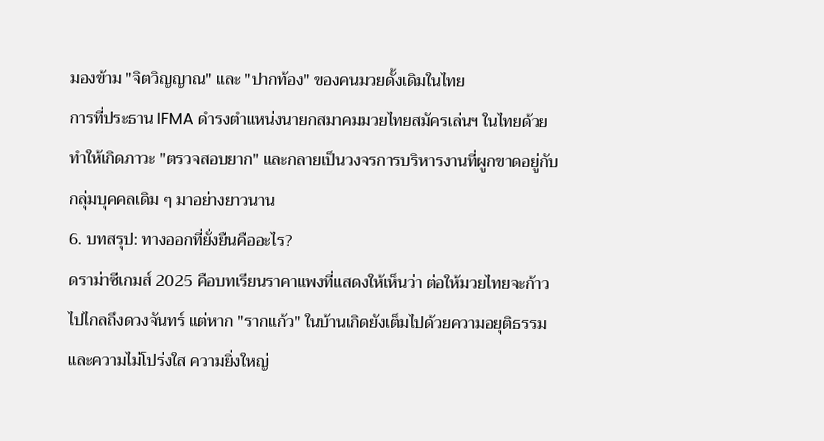มองข้าม "จิตวิญญาณ" และ "ปากท้อง" ของคนมวยดั้งเดิมในไทย
การที่ประธาน IFMA ดำรงตำแหน่งนายกสมาคมมวยไทยสมัครเล่นฯ ในไทยด้วย ทำให้เกิดภาวะ "ตรวจสอบยาก" และกลายเป็นวงจรการบริหารงานที่ผูกขาดอยู่กับกลุ่มบุคคลเดิม ๆ มาอย่างยาวนาน
6. บทสรุป: ทางออกที่ยั่งยืนคืออะไร?
ดราม่าซีเกมส์ 2025 คือบทเรียนราคาแพงที่แสดงให้เห็นว่า ต่อให้มวยไทยจะก้าวไปไกลถึงดวงจันทร์ แต่หาก "รากแก้ว" ในบ้านเกิดยังเต็มไปด้วยความอยุติธรรมและความไม่โปร่งใส ความยิ่งใหญ่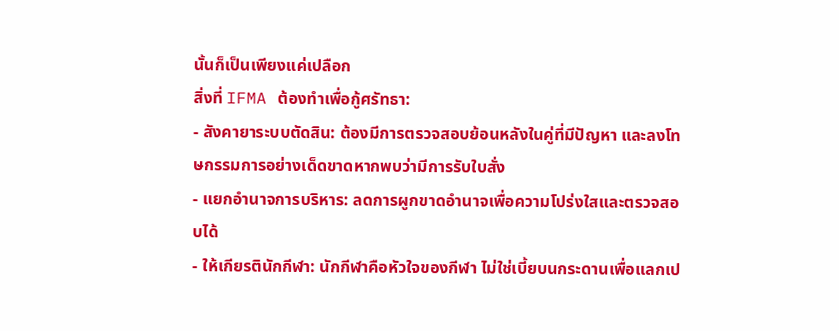นั้นก็เป็นเพียงแค่เปลือก
สิ่งที่ IFMA ต้องทำเพื่อกู้ศรัทธา:
- สังคายาระบบตัดสิน: ต้องมีการตรวจสอบย้อนหลังในคู่ที่มีปัญหา และลงโทษกรรมการอย่างเด็ดขาดหากพบว่ามีการรับใบสั่ง
- แยกอำนาจการบริหาร: ลดการผูกขาดอำนาจเพื่อความโปร่งใสและตรวจสอบได้
- ให้เกียรตินักกีฬา: นักกีฬาคือหัวใจของกีฬา ไม่ใช่เบี้ยบนกระดานเพื่อแลกเป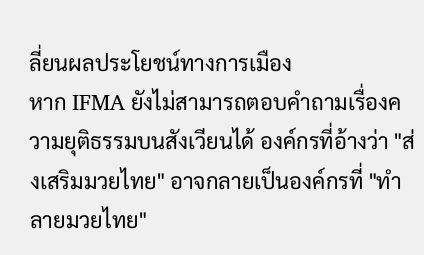ลี่ยนผลประโยชน์ทางการเมือง
หาก IFMA ยังไม่สามารถตอบคำถามเรื่องความยุติธรรมบนสังเวียนได้ องค์กรที่อ้างว่า "ส่งเสริมมวยไทย" อาจกลายเป็นองค์กรที่ "ทำลายมวยไทย"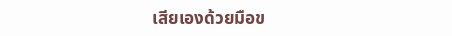เสียเองด้วยมือข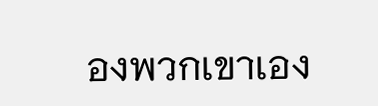องพวกเขาเอง